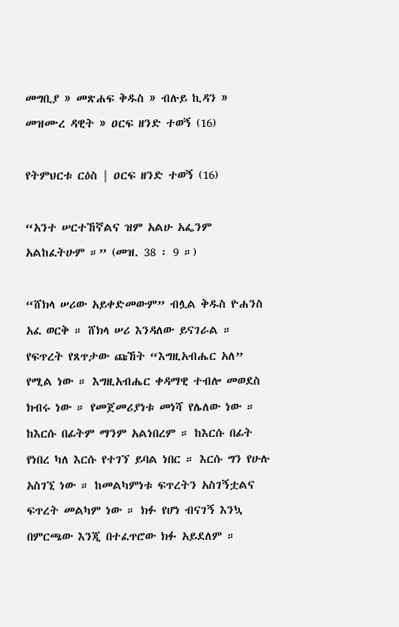መግቢያ » መጽሐፍ ቅዱስ » ብሉይ ኪዳን » መዝሙረ ዳዊት » ዐርፍ ዘንድ ተወኝ (16)

የትምህርቱ ርዕስ | ዐርፍ ዘንድ ተወኝ (16)

“አንተ ሠርተኸኛልና ዝም አልሁ አፌንም አልከፈትሁም ።” (መዝ. 38 ፡ 9 ።)

“ሸክላ ሠሪው አይቀድመውም” ብሏል ቅዱስ ዮሐንስ አፈ ወርቅ ። ሸክላ ሠሪ እንዳለው ይናገራል ። የፍጥረት የጸጥታው ጩኸት “እግዚአብሔር አለ” የሚል ነው ። እግዚአብሔር ቀዳማዊ ተብሎ መወደስ ክብሩ ነው ። የመጀመሪያነቱ መነሻ የሌለው ነው ። ከእርሱ በፊትም ማንም አልነበረም ። ከእርሱ በፊት የነበረ ካለ እርሱ የተገኘ ይባል ነበር ። እርሱ ግን የሁሉ አስገኚ ነው ። ከመልካምነቱ ፍጥረትን አስገኝቷልና ፍጥረት መልካም ነው ። ክፉ የሆነ ብናገኝ እንኳ በምርጫው እንጂ በተፈጥሮው ክፉ አይደለም ።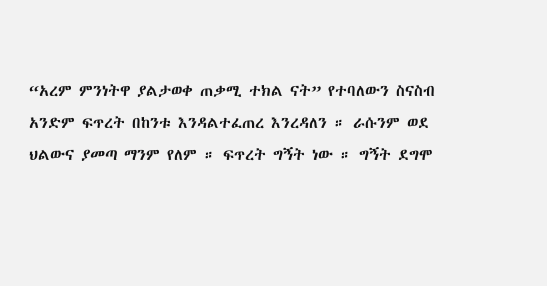“አረም ምንነትዋ ያልታወቀ ጠቃሚ ተክል ናት” የተባለውን ስናስብ አንድም ፍጥረት በከንቱ እንዳልተፈጠረ እንረዳለን ። ራሱንም ወደ ህልውና ያመጣ ማንም የለም ። ፍጥረት ግኝት ነው ። ግኝት ደግሞ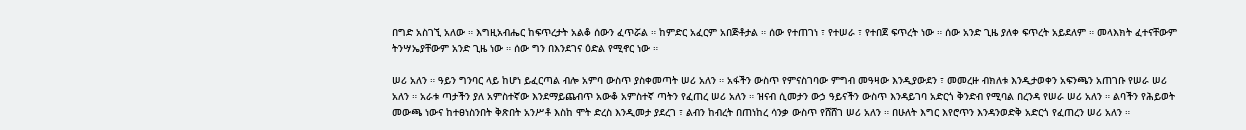በግድ አስገኚ አለው ። እግዚአብሔር ከፍጥረታት አልቆ ሰውን ፈጥሯል ። ከምድር አፈርም አበጅቶታል ። ሰው የተጠገነ ፣ የተሠራ ፣ የተበጀ ፍጥረት ነው ። ሰው አንድ ጊዜ ያለቀ ፍጥረት አይደለም ። መላእክት ፈተናቸውም ትንሣኤያቸውም አንድ ጊዜ ነው ። ሰው ግን በእንደገና ዕድል የሚኖር ነው ።

ሠሪ አለን ። ዓይን ግንባር ላይ ከሆነ ይፈርጣል ብሎ አምባ ውስጥ ያስቀመጣት ሠሪ አለን ። አፋችን ውስጥ የምናስገባው ምግብ መዓዛው እንዲያውደን ፣ መመረዙ ብክለቱ እንዲታወቀን አፍንጫን አጠገቡ የሠራ ሠሪ አለን ። አራቱ ጣታችን ያለ አምስተኛው እንደማይጨብጥ አውቆ አምስተኛ ጣትን የፈጠረ ሠሪ አለን ። ዝናብ ሲመታን ውኃ ዓይናችን ውስጥ እንዳይገባ አድርጎ ቅንድብ የሚባል በረንዳ የሠራ ሠሪ አለን ። ልባችን የሕይወት መውጫ ነውና ከተፀነስንበት ቅጽበት አንሥቶ እስከ ሞት ድረስ እንዲመታ ያደረገ ፣ ልብን ከብረት በጠነከረ ሳንቃ ውስጥ የሸሸገ ሠሪ አለን ። በሁለት እግር እየሮጥን እንዳንወድቅ አድርጎ የፈጠረን ሠሪ አለን ።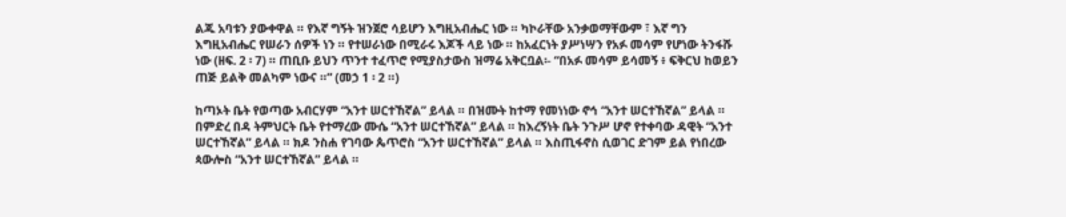ልጁ አባቱን ያውቀዋል ። የእኛ ግኝት ዝንጀሮ ሳይሆን እግዚአብሔር ነው ። ካኮራቸው አንቃወማቸውም ፣ እኛ ግን እግዚአብሔር የሠራን ሰዎች ነን ። የተሠራነው በሚራሩ እጆች ላይ ነው ። ከአፈርነት ያሥነሣን የአፉ መሳም የሆነው ትንፋሹ ነው (ዘፍ. 2 ፡ 7) ። ጠቢቡ ይህን ጥንተ ተፈጥሮ የሚያስታውስ ዝማሬ አቅርቧል፡- “በአፉ መሳም ይሳመኝ ፥ ፍቅርህ ከወይን ጠጅ ይልቅ መልካም ነውና ።” (መኃ 1 ፡ 2 ።)

ከጣኦት ቤት የወጣው አብርሃም “አንተ ሠርተኸኛል” ይላል ። በዝሙት ከተማ የመነነው ኖኅ “አንተ ሠርተኸኛል” ይላል ። በምድረ በዳ ትምህርት ቤት የተማረው ሙሴ “አንተ ሠርተኸኛል” ይላል ። ከእረኝነት ቤት ንጉሥ ሆኖ የተቀባው ዳዊት “አንተ ሠርተኸኛል” ይላል ። ክዶ ንስሐ የገባው ጴጥሮስ “አንተ ሠርተኸኛል” ይላል ። እስጢፋኖስ ሲወገር ድገም ይል የነበረው ጳውሎስ “አንተ ሠርተኸኛል” ይላል ።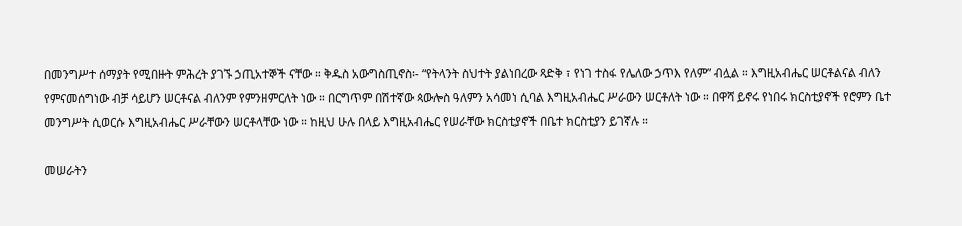በመንግሥተ ሰማያት የሚበዙት ምሕረት ያገኙ ኃጢአተኞች ናቸው ። ቅዱስ አውግስጢኖስ፡- “የትላንት ስህተት ያልነበረው ጻድቅ ፣ የነገ ተስፋ የሌለው ኃጥእ የለም” ብሏል ። እግዚአብሔር ሠርቶልናል ብለን የምናመሰግነው ብቻ ሳይሆን ሠርቶናል ብለንም የምንዘምርለት ነው ። በርግጥም በሽተኛው ጳውሎስ ዓለምን አሳመነ ሲባል እግዚአብሔር ሥራውን ሠርቶለት ነው ። በዋሻ ይኖሩ የነበሩ ክርስቲያኖች የሮምን ቤተ መንግሥት ሲወርሱ እግዚአብሔር ሥራቸውን ሠርቶላቸው ነው ። ከዚህ ሁሉ በላይ እግዚአብሔር የሠራቸው ክርስቲያኖች በቤተ ክርስቲያን ይገኛሉ ።

መሠራትን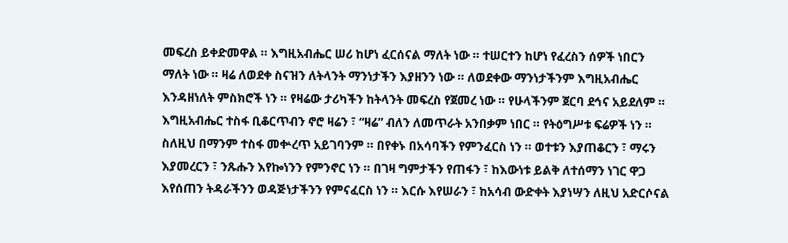መፍረስ ይቀድመዋል ። እግዚአብሔር ሠሪ ከሆነ ፈርሰናል ማለት ነው ። ተሠርተን ከሆነ የፈረስን ሰዎች ነበርን ማለት ነው ። ዛሬ ለወደቀ ስናዝን ለትላንት ማንነታችን እያዘንን ነው ። ለወደቀው ማንነታችንም እግዚአብሔር እንዳዘነለት ምስክሮች ነን ። የዛሬው ታሪካችን ከትላንት መፍረስ የጀመረ ነው ። የሁላችንም ጀርባ ደኅና አይደለም ። እግዚአብሔር ተስፋ ቢቆርጥብን ኖሮ ዛሬን ፣ “ዛሬ” ብለን ለመጥራት አንበቃም ነበር ። የትዕግሥቱ ፍሬዎች ነን ። ስለዚህ በማንም ተስፋ መቍረጥ አይገባንም ። በየቀኑ በአሳባችን የምንፈርስ ነን ። ወተቱን እያጠቆርን ፣ ማሩን እያመረርን ፣ ንጹሑን እየኰነንን የምንኖር ነን ። በገዛ ግምታችን የጠፋን ፣ ከእውነቱ ይልቅ ለተሰማን ነገር ዋጋ እየሰጠን ትዳራችንን ወዳጅነታችንን የምናፈርስ ነን ። እርሱ እየሠራን ፣ ከአሳብ ውድቀት እያነሣን ለዚህ አድርሶናል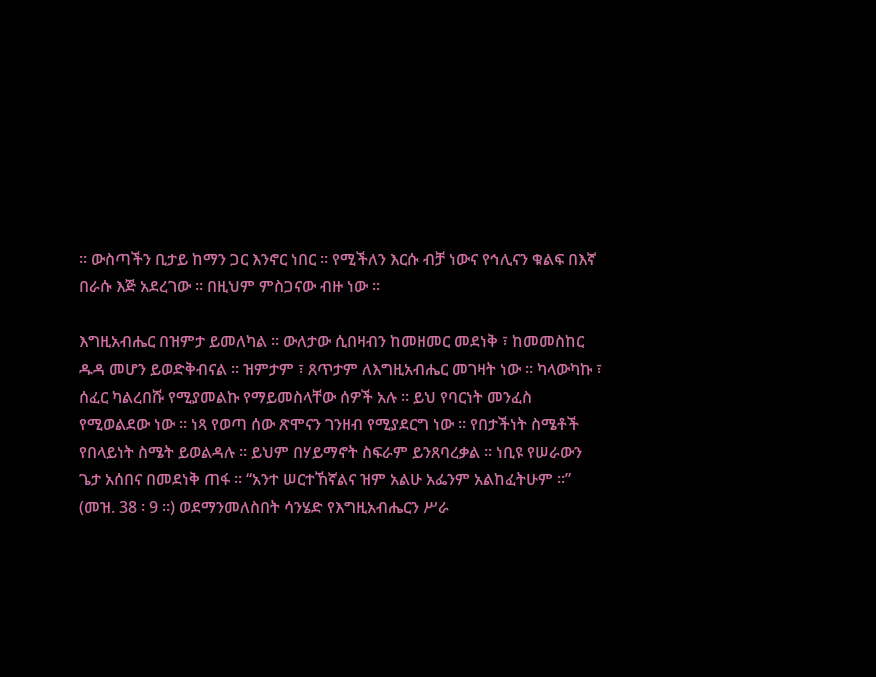። ውስጣችን ቢታይ ከማን ጋር እንኖር ነበር ። የሚችለን እርሱ ብቻ ነውና የኅሊናን ቁልፍ በእኛ በራሱ እጅ አደረገው ። በዚህም ምስጋናው ብዙ ነው ።

እግዚአብሔር በዝምታ ይመለካል ። ውለታው ሲበዛብን ከመዘመር መደነቅ ፣ ከመመስከር ዱዳ መሆን ይወድቅብናል ። ዝምታም ፣ ጸጥታም ለእግዚአብሔር መገዛት ነው ። ካላውካኩ ፣ ሰፈር ካልረበሹ የሚያመልኩ የማይመስላቸው ሰዎች አሉ ። ይህ የባርነት መንፈስ የሚወልደው ነው ። ነጻ የወጣ ሰው ጽሞናን ገንዘብ የሚያደርግ ነው ። የበታችነት ስሜቶች የበላይነት ስሜት ይወልዳሉ ። ይህም በሃይማኖት ስፍራም ይንጸባረቃል ። ነቢዩ የሠራውን ጌታ አሰበና በመደነቅ ጠፋ ። “አንተ ሠርተኸኛልና ዝም አልሁ አፌንም አልከፈትሁም ።” (መዝ. 38 ፡ 9 ።) ወደማንመለስበት ሳንሄድ የእግዚአብሔርን ሥራ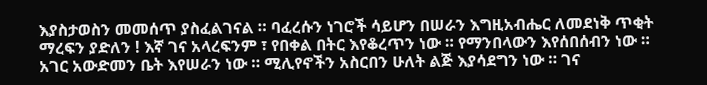እያስታወስን መመሰጥ ያስፈልገናል ። ባፈረሱን ነገሮች ሳይሆን በሠራን እግዚአብሔር ለመደነቅ ጥቂት ማረፍን ያድለን ! እኛ ገና አላረፍንም ፣ የበቀል በትር እየቆረጥን ነው ። የማንበላውን እየሰበሰብን ነው ። አገር አውድመን ቤት እየሠራን ነው ። ሚሊየኖችን አስርበን ሁለት ልጅ እያሳደግን ነው ። ገና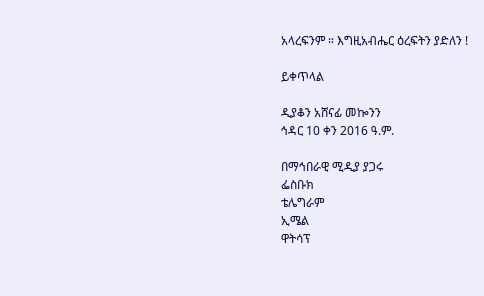አላረፍንም ። እግዚአብሔር ዕረፍትን ያድለን !

ይቀጥላል

ዲያቆን አሸናፊ መኰንን
ኅዳር 10 ቀን 2016 ዓ.ም.

በማኅበራዊ ሚዲያ ያጋሩ
ፌስቡክ
ቴሌግራም
ኢሜል
ዋትሳፕ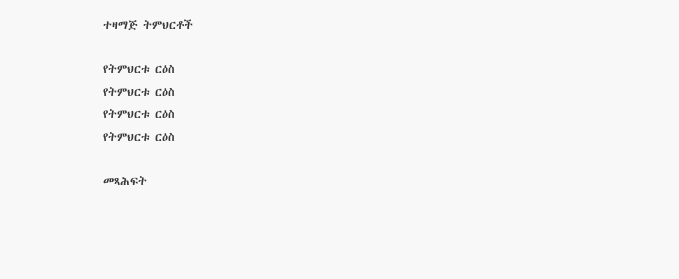ተዛማጅ ትምህርቶች

የትምህርቱ ርዕስ
የትምህርቱ ርዕስ
የትምህርቱ ርዕስ
የትምህርቱ ርዕስ

መጻሕፍት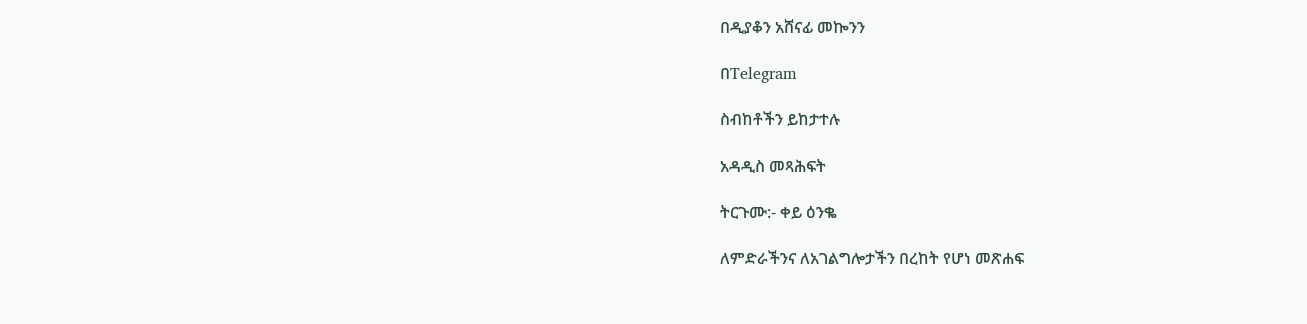በዲያቆን አሸናፊ መኰንን

በTelegram

ስብከቶችን ይከታተሉ

አዳዲስ መጻሕፍት

ትርጉሙ:- ቀይ ዕንቈ

ለምድራችንና ለአገልግሎታችን በረከት የሆነ መጽሐፍ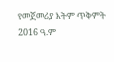የመጀመሪያ እትም ጥቅምት 2016 ዓ.ም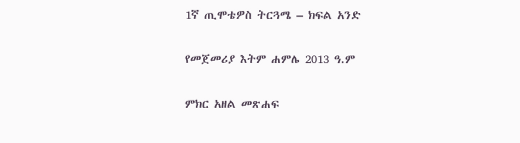1ኛ ጢሞቴዎስ ትርጓሜ – ክፍል አንድ

የመጀመሪያ እትም ሐምሌ 2013 ዓ.ም

ምክር አዘል መጽሐፍ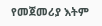የመጀመሪያ እትም